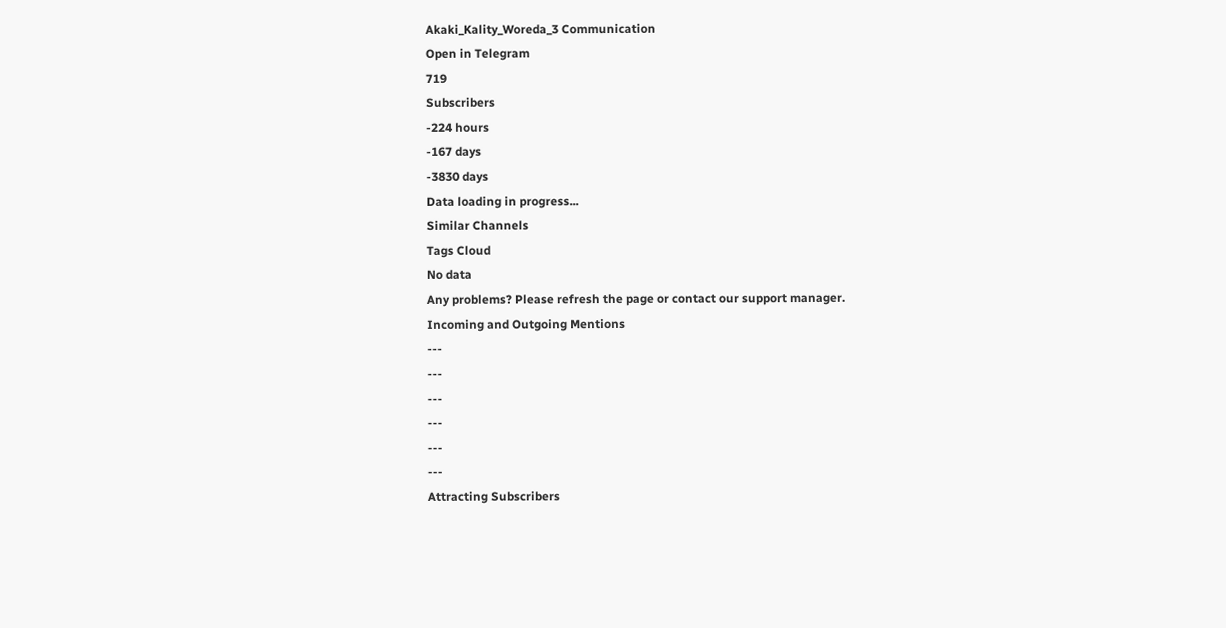Akaki_Kality_Woreda_3 Communication
Open in Telegram
719
Subscribers
-224 hours
-167 days
-3830 days
Data loading in progress...
Similar Channels
Tags Cloud
No data
Any problems? Please refresh the page or contact our support manager.
Incoming and Outgoing Mentions
---
---
---
---
---
---
Attracting Subscribers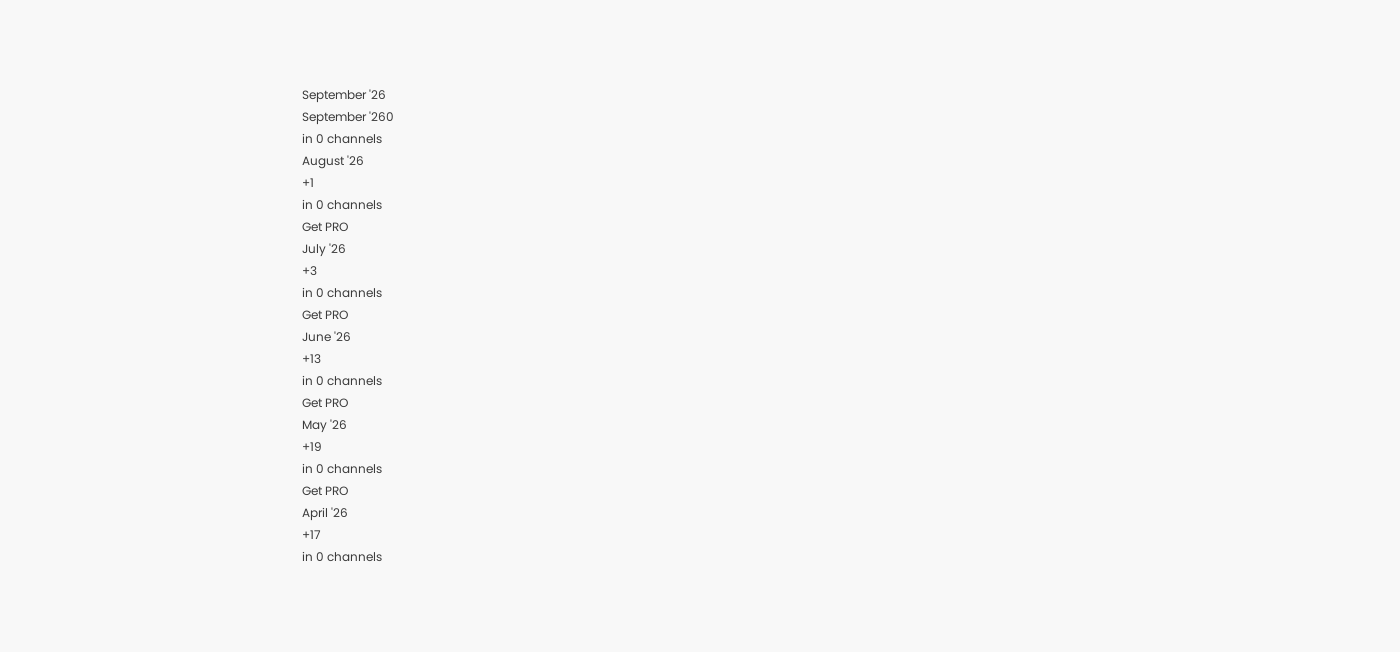September '26
September '260
in 0 channels
August '26
+1
in 0 channels
Get PRO
July '26
+3
in 0 channels
Get PRO
June '26
+13
in 0 channels
Get PRO
May '26
+19
in 0 channels
Get PRO
April '26
+17
in 0 channels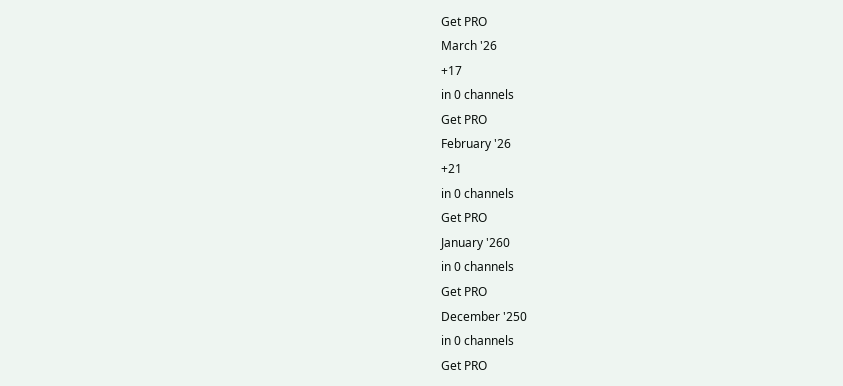Get PRO
March '26
+17
in 0 channels
Get PRO
February '26
+21
in 0 channels
Get PRO
January '260
in 0 channels
Get PRO
December '250
in 0 channels
Get PRO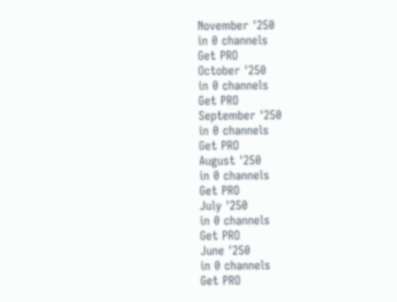November '250
in 0 channels
Get PRO
October '250
in 0 channels
Get PRO
September '250
in 0 channels
Get PRO
August '250
in 0 channels
Get PRO
July '250
in 0 channels
Get PRO
June '250
in 0 channels
Get PRO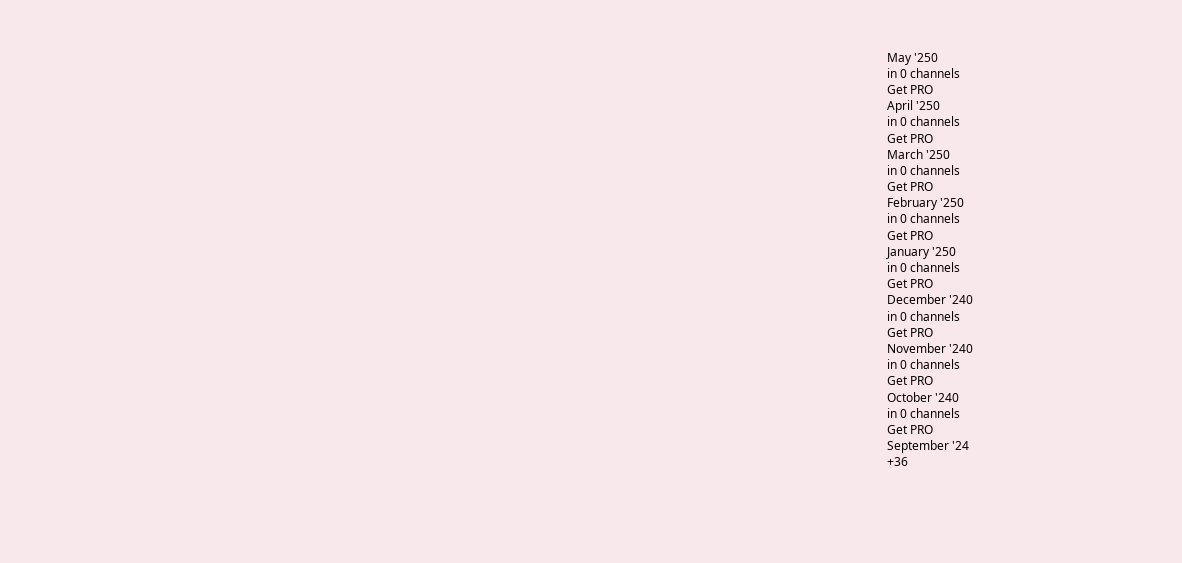May '250
in 0 channels
Get PRO
April '250
in 0 channels
Get PRO
March '250
in 0 channels
Get PRO
February '250
in 0 channels
Get PRO
January '250
in 0 channels
Get PRO
December '240
in 0 channels
Get PRO
November '240
in 0 channels
Get PRO
October '240
in 0 channels
Get PRO
September '24
+36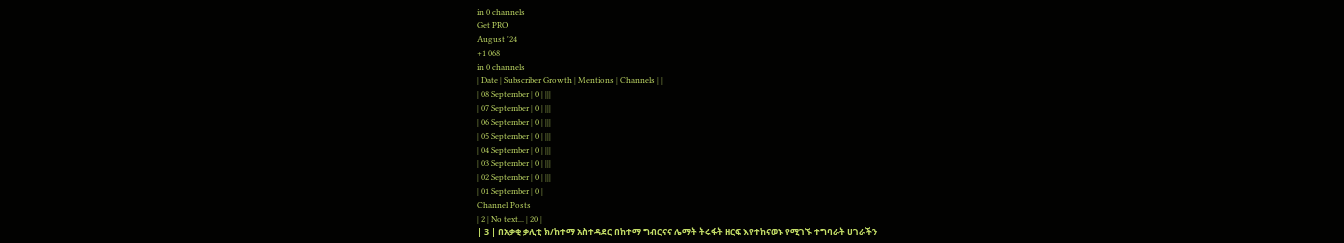in 0 channels
Get PRO
August '24
+1 068
in 0 channels
| Date | Subscriber Growth | Mentions | Channels | |
| 08 September | 0 | |||
| 07 September | 0 | |||
| 06 September | 0 | |||
| 05 September | 0 | |||
| 04 September | 0 | |||
| 03 September | 0 | |||
| 02 September | 0 | |||
| 01 September | 0 |
Channel Posts
| 2 | No text... | 20 |
| 3 | በአቃቂ ቃሊቲ ክ/ከተማ አስተዳደር በከተማ ግብርናና ሌማት ትሩፋት ዘርፍ እየተከናወኑ የሚገኙ ተግባራት ሀገራችን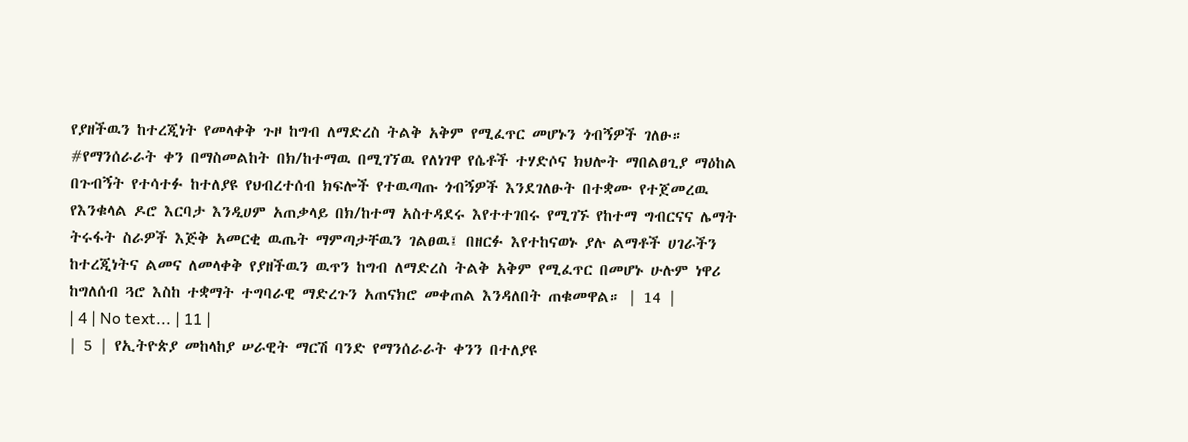የያዘችዉን ከተረጂነት የመላቀቅ ጉዞ ከግብ ለማድረስ ትልቅ አቅም የሚፈጥር መሆኑን ጎብኝዎች ገለፁ።
#የማንሰራራት ቀን በማስመልከት በክ/ከተማዉ በሚገኘዉ የለነገዋ የሴቶች ተሃድሶና ክህሎት ማበልፀጊያ ማዕከል በጉብኝት የተሳተፉ ከተለያዩ የህብረተሰብ ክፍሎች የተዉጣጡ ጎብኝዎች እንደገለፁት በተቋሙ የተጀመረዉ የእንቁላል ዶሮ እርባታ እንዲሀም አጠቃላይ በክ/ከተማ አስተዳደሩ እየተተገበሩ የሚገኙ የከተማ ግብርናና ሌማት ትሩፋት ስራዎች እጅቅ አመርቂ ዉጤት ማምጣታቸዉን ገልፀዉ፤ በዘርፉ እየተከናወኑ ያሉ ልማቶች ሀገራችን ከተረጂነትና ልመና ለመላቀቅ የያዘችዉን ዉጥን ከግብ ለማድረስ ትልቅ አቅም የሚፈጥር በመሆኑ ሁሉም ነዋሪ ከግለሰብ ጓሮ እስከ ተቋማት ተግባራዊ ማድረጉን አጠናክሮ መቀጠል እንዳለበት ጠቁመዋል። | 14 |
| 4 | No text... | 11 |
| 5 | የኢትዮጵያ መከላከያ ሠራዊት ማርሽ ባንድ የማንሰራራት ቀንን በተለያዩ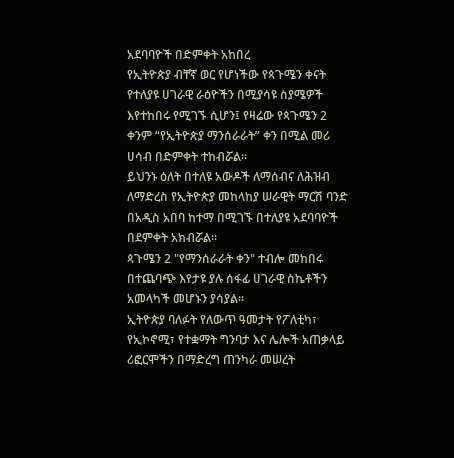አደባባዮች በድምቀት አከበረ
የኢትዮጵያ ብቸኛ ወር የሆነችው የጳጉሜን ቀናት የተለያዩ ሀገራዊ ራዕዮችን በሚያሳዩ ስያሜዎች እየተከበሩ የሚገኙ ሲሆን፤ የዛሬው የጳጉሜን 2 ቀንም “የኢትዮጵያ ማንሰራራት” ቀን በሚል መሪ ሀሳብ በድምቀት ተከብሯል፡፡
ይህንኑ ዕለት በተለዩ አውዶች ለማሰብና ለሕዝብ ለማድረስ የኢትዮጵያ መከላከያ ሠራዊት ማርሽ ባንድ በአዲስ አበባ ከተማ በሚገኙ በተለያዩ አደባባዮች በደምቀት አክብሯል፡፡
ጳጉሜን 2 "የማንሰራራት ቀን" ተብሎ መከበሩ በተጨባጭ እየታዩ ያሉ ሰፋፊ ሀገራዊ ስኬቶችን አመላካች መሆኑን ያሳያል፡፡
ኢትዮጵያ ባለፉት የለውጥ ዓመታት የፖለቲካ፣ የኢኮኖሚ፣ የተቋማት ግንባታ እና ሌሎች አጠቃላይ ሪፎርሞችን በማድረግ ጠንካራ መሠረት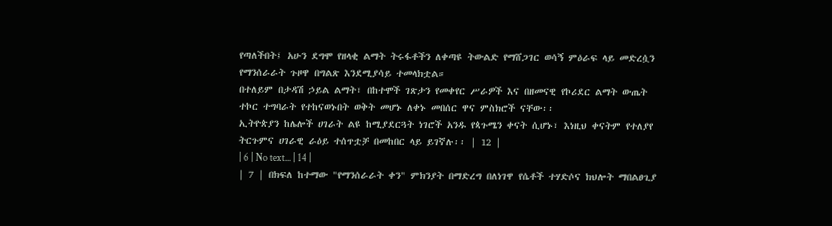የጣለችበት፤ አሁን ደግሞ የዘላቂ ልማት ትሩፋቶችን ለቀጣዩ ትውልድ የማሸጋገር ወሳኝ ምዕራፍ ላይ መድረሷን የማንሰራራት ጉዞዋ በግልጽ እንደሚያሳይ ተመላክቷል።
በተለይም በታዳሽ ኃይል ልማት፣ በከተሞች ገጽታን የመቀየር ሥራዎች እና በዘመናዊ የኮሪደር ልማት ውጤት ተኮር ተግባራት የተከናወኑበት ወቅት መሆኑ ለቀኑ መበሰር ዋና ምስክሮች ናቸው፡፡
ኢትዮጵያን ከሌሎች ሀገራት ልዩ ከሚያደርጓት ነገሮች አንዱ የጳጉሜን ቀናት ሲሆኑ፣ እነዚህ ቀናትም የተለያየ ትርጉምና ሀገራዊ ራዕይ ተሰጥቷቻ በመከበር ላይ ይገኛሉ፡፡ | 12 |
| 6 | No text... | 14 |
| 7 | በክፍለ ከተማው "የማንሰራራት ቀን" ምክንያት በማድረግ በለነገዋ የሴቶች ተሃድሶና ክህሎት ማበልፀጊያ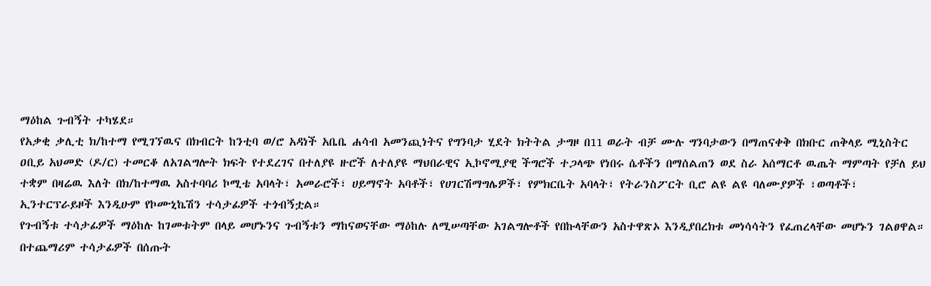ማዕከል ጉብኝት ተካሄደ።
የአቃቂ ቃሊቲ ክ/ከተማ የሚገኘዉና በክብርት ከንቲባ ወ/ሮ አዳነች አቤቤ ሐሳብ አመንጪነትና የግንባታ ሂደት ክትትል ታግዞ በ11 ወራት ብቻ ሙሉ ግንባታውን በማጠናቀቅ በክቡር ጠቅላይ ሚኒስትር ዐቢይ አህመድ (ዶ/ር) ተመርቆ ለአገልግሎት ክፍት የተደረገና በተለያዩ ዙሮች ለተለያዩ ማህበራዊና ኢኮኖሚያዊ ችግሮች ተጋላጭ የነበሩ ሴቶችን በማሰልጠን ወደ ስራ አሰማርቶ ዉጤት ማምጣት የቻለ ይህ ተቋም በዛሬዉ እለት በክ/ከተማዉ አስተባባሪ ኮሚቴ አባላት፣ አመራሮች፣ ሀይማኖት አባቶች፣ የሀገርሽማግሌዎች፣ የምክርቤት አባላት፣ የትራንስፖርት ቢሮ ልዩ ልዩ ባለሙያዎች ፣ወጣቶች፣ ኢንተርፕራይዞች እንዲሁም የኮሙኒኬሽን ተሳታፊዎች ተጎብኝቷል።
የጉብኝቱ ተሳታፊዎች ማዕከሉ ከገመቱትም በላይ መሆኑንና ጉብኝቱን ማከናወናቸው ማዕከሉ ለሚሠጣቸው አገልግሎቶች የበኩላቸውን አስተዋጽኦ እንዲያበረክቱ መነሳሳትን የፈጠረላቸው መሆኑን ገልፀዋል።
በተጨማሪም ተሳታፊዎች በሰጡት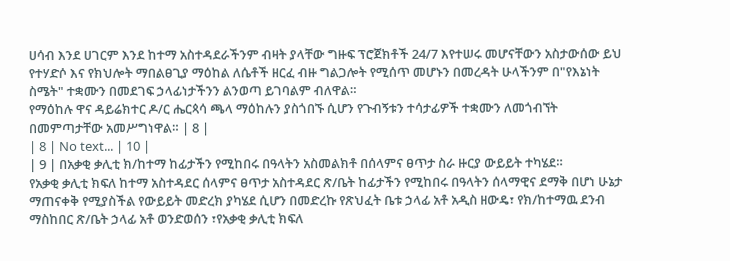ሀሳብ እንደ ሀገርም እንደ ከተማ አስተዳደራችንም ብዛት ያላቸው ግዙፍ ፕሮጀክቶች 24/7 እየተሠሩ መሆናቸውን አስታውሰው ይህ የተሃድሶ እና የክህሎት ማበልፀጊያ ማዕከል ለሴቶች ዘርፈ ብዙ ግልጋሎት የሚሰጥ መሆኑን በመረዳት ሁላችንም በ"የእኔነት ስሜት" ተቋሙን በመደገፍ ኃላፊነታችንን ልንወጣ ይገባልም ብለዋል።
የማዕከሉ ዋና ዳይሬክተር ዶ/ር ሔርጳሳ ጫላ ማዕከሉን ያስጎበኙ ሲሆን የጉብኝቱን ተሳታፊዎች ተቋሙን ለመጎብኘት በመምጣታቸው አመሥግነዋል። | 8 |
| 8 | No text... | 10 |
| 9 | በአቃቂ ቃሊቲ ክ/ከተማ ከፊታችን የሚከበሩ በዓላትን አስመልክቶ በሰላምና ፀጥታ ስራ ዙርያ ውይይት ተካሄደ።
የአቃቂ ቃሊቲ ክፍለ ከተማ አስተዳደር ሰላምና ፀጥታ አስተዳደር ጽ/ቤት ከፊታችን የሚከበሩ በዓላትን ሰላማዊና ደማቅ በሆነ ሁኔታ ማጠናቀቅ የሚያስችል የውይይት መድረክ ያካሄደ ሲሆን በመድረኩ የጽህፈት ቤቱ ኃላፊ አቶ አዲስ ዘውዴ፣ የክ/ከተማዉ ደንብ ማስከበር ጽ/ቤት ኃላፊ አቶ ወንድወሰን ፣የአቃቂ ቃሊቲ ክፍለ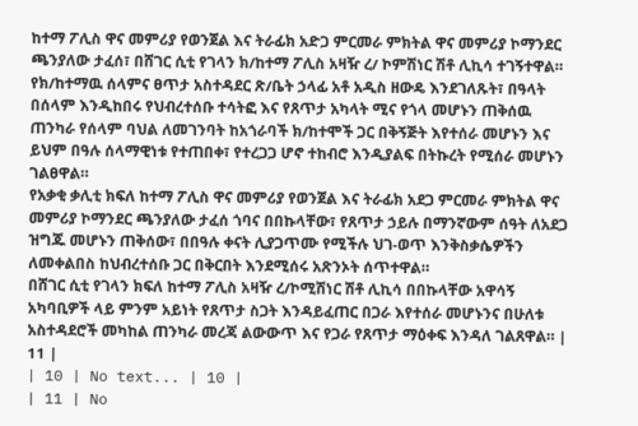ከተማ ፖሊስ ዋና መምሪያ የወንጀል እና ትራፊክ አድጋ ምርመራ ምክትል ዋና መምሪያ ኮማንደር ጫንያለው ታፈሰ፣ በሸገር ሲቲ የገላን ክ/ከተማ ፖሊስ አዛዥ ረ/ ኮምሽነር ሽቶ ሊኪሳ ተገኝተዋል።
የክ/ከተማዉ ሰላምና ፀጥታ አስተዳደር ጽ/ቤት ኃላፊ አቶ አዲስ ዘውዴ እንደገለጹት፣ በዓላት በሰላም እንዲከበሩ የህብረተሰቡ ተሳትፎ እና የጸጥታ አካላት ሚና የጎላ መሆኑን ጠቅሰዉ ጠንካራ የሰላም ባህል ለመገንባት ከአጎራባች ክ/ከተሞች ጋር በቅኝጅት እየተሰራ መሆኑን እና ይህም በዓሉ ሰላማዊነቱ የተጠበቀ፣ የተረጋጋ ሆኖ ተከብሮ እንዲያልፍ በትኩረት የሚሰራ መሆኑን ገልፀዋል።
የአቃቂ ቃሊቲ ክፍለ ከተማ ፖሊስ ዋና መምሪያ የወንጀል እና ትራፊክ አደጋ ምርመራ ምክትል ዋና መምሪያ ኮማንደር ጫንያለው ታፈሰ ጎባና በበኩላቸው፣ የጸጥታ ኃይሉ በማንኛውም ሰዓት ለአደጋ ዝግጁ መሆኑን ጠቅሰው፣ በበዓሉ ቀናት ሊያጋጥሙ የሚችሉ ህገ-ወጥ እንቅስቃሴዎችን ለመቀልበስ ከህብረተሰቡ ጋር በቅርበት እንደሚሰሩ አጽንኦት ሰጥተዋል።
በሸገር ሲቲ የገላን ክፍለ ከተማ ፖሊስ አዛዥ ረ/ኮሚሽነር ሽቶ ሊኪሳ በበኩላቸው አዋሳኝ አካባቢዎች ላይ ምንም አይነት የጸጥታ ስጋት እንዳይፈጠር በጋራ እየተሰራ መሆኑንና በሁለቱ አስተዳደሮች መካከል ጠንካራ መረጃ ልውውጥ እና የጋራ የጸጥታ ማዕቀፍ እንዳለ ገልጸዋል። | 11 |
| 10 | No text... | 10 |
| 11 | No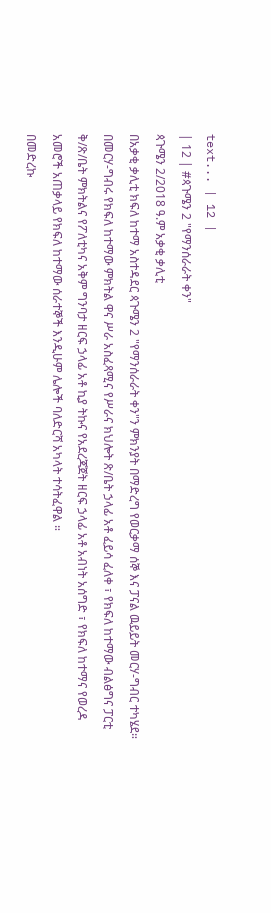text... | 12 |
| 12 | #ጳጉሜን 2 "የማንሰራራት ቀን"
ጳጉሜን 2/2018 ዓ.ም አቃቂ ቃሊቲ
በአቃቂ ቃሊቲ ክፍለ ከተማ አስተዳደር ጳጉሜን 2 "የማንሰራራት ቀን"ን ምክንያት በማድረግ የወርቃማ ሰኞ እና ፓናል ዉይይት መርሃ-ግብር ተካሄደ።
በመርሃ-ግብሩ የክፍለ ከተማው ምክትል ዋና ሥራ አስፈጻሚና የሥራና ክህሎት ጽ/ቤት ኃላፊ አቶ ፈይሳ ፈለቀ ፣ የክፍለ ከተማው ብልፅግና ፓርቲ ቅ/ጽ/ቤት ምክትልና የፖለቲካና አቅም ግንባታ ዘርፍ ኃላፊ አቶ ኪያ ትኩና የአደረጃጀት ዘርፍ ኃላፊ አቶ አብነት አሰግድ ፣ የክፍለ ከተማና የወረዳ አመሮች አጠቃላይ የክፍለ ከተማው ሰራተኞች እንዲሁም ሌሎች ባለድርሻ አካላት ተሳትፈዋል ።
በመድረኩ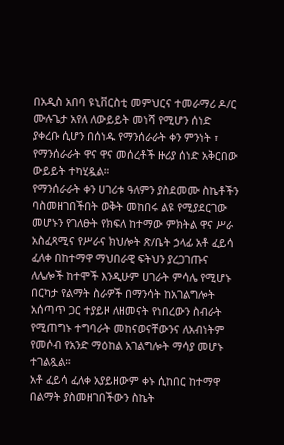በአዲስ አበባ ዩኒቨርስቲ መምህርና ተመራማሪ ዶ/ር ሙሉጌታ አየለ ለውይይት መነሻ የሚሆን ሰነድ ያቀረቡ ሲሆን በሰነዱ የማንሰራራት ቀን ምንነት ፣ የማንሰራራት ዋና ዋና መሰረቶች ዙሪያ ሰነድ አቅርበው ውይይት ተካሂዷል።
የማንሰራራት ቀን ሀገሪቱ ዓለምን ያስደመሙ ስኬቶችን ባስመዘገበችበት ወቅት መከበሩ ልዩ የሚያደርገው መሆኑን የገለፁት የክፍለ ከተማው ምክትል ዋና ሥራ አስፈጻሚና የሥራና ክህሎት ጽ/ቤት ኃላፊ አቶ ፈይሳ ፈለቀ በከተማዋ ማህበራዊ ፍትህን ያረጋገጡና ለሌሎች ከተሞች እንዲሁም ሀገራት ምሳሌ የሚሆኑ በርካታ የልማት ስራዎች በማንሳት ከአገልግሎት አሰጣጥ ጋር ተያይዞ ለዘመናት የነበረውን ስብራት የሚጠግኑ ተግባራት መከናወናቸውንና ለአብነትም የመሶብ የአንድ ማዕከል አገልግሎት ማሳያ መሆኑ ተገልጿል።
አቶ ፈይሳ ፈለቀ አያይዘውም ቀኑ ሲከበር ከተማዋ በልማት ያስመዘገበችውን ስኬት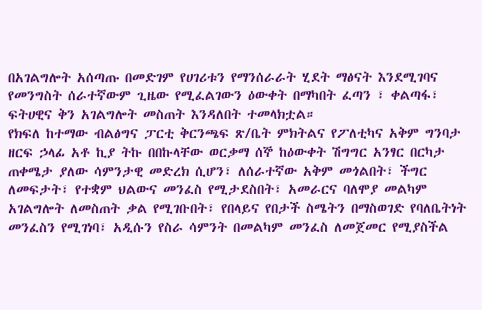በአገልግሎት አሰጣጡ በመድገም የሀገሪቱን የማንሰራራት ሂደት ማፅናት እንደሚገባና የመንግስት ሰራተኛውም ጊዜው የሚፈልገውን ዕውቀት በማካበት ፈጣን ፣ ቀልጣፋ፣ ፍትሀዊና ቅን አገልግሎት መስጠት እንዳለበት ተመላክቷል።
የክፍለ ከተማው ብልፅግና ፓርቲ ቅርንጫፍ ጽ/ቤት ምክትልና የፖለቲካና አቅም ግንባታ ዘርፍ ኃላፊ አቶ ኪያ ትኩ በበኩላቸው ወርቃማ ሰኞ ከዕውቀት ሽግግር አንፃር በርካታ ጠቀሜታ ያለው ሳምንታዊ መድረክ ሲሆን፣ ለሰራተኛው አቅም መጎልበት፣ ችግር ለመፍታት፣ የተቋም ህልውና መንፈስ የሚታደስበት፣ አመራርና ባለሞያ መልካም አገልግሎት ለመስጠት ቃል የሚገቡበት፣ የበላይና የበታች ስሜትን በማስወገድ የባለቤትነት መንፈስን የሚገነባ፣ አዲሱን የስራ ሳምንት በመልካም መንፈስ ለመጀመር የሚያስችል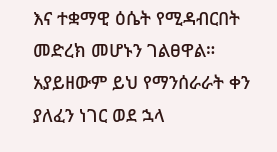እና ተቋማዊ ዕሴት የሚዳብርበት መድረክ መሆኑን ገልፀዋል።
አያይዘውም ይህ የማንሰራራት ቀን ያለፈን ነገር ወደ ኋላ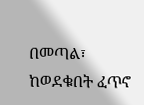በመጣል፣ ከወደቁበት ፈጥኖ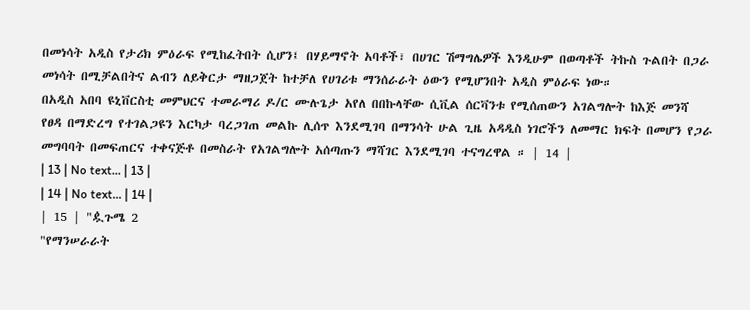በመነሳት አዲስ የታሪክ ምዕራፍ የሚከፈትበት ሲሆን፤ በሃይማኖት አባቶች፣ በሀገር ሽማግሌዎች እንዲሁም በወጣቶች ትኩስ ጉልበት በጋራ መነሳት በሚቻልበትና ልብን ለይቅርታ ማዘጋጀት ከተቻለ የሀገሪቱ ማንሰራራት ዕውን የሚሆንበት አዲስ ምዕራፍ ነው።
በአዲስ አበባ ዩኒቨርስቲ መምህርና ተመራማሪ ዶ/ር ሙሉጌታ አየለ በበኩላቸው ሲቪል ሰርቫንቱ የሚሰጠውን አገልግሎት ከእጅ መንሻ የፀዳ በማድረግ የተገልጋዩን እርካታ ባረጋገጠ መልኩ ሊሰጥ እንደሚገባ በማንሳት ሁል ጊዜ አዳዲስ ነገሮችን ለመማር ክፍት በመሆን የጋራ መግባባት በመፍጠርና ተቀናጅቶ በመስራት የአገልግሎት አሰጣጡን ማሻገር እንደሚገባ ተናግረዋል ። | 14 |
| 13 | No text... | 13 |
| 14 | No text... | 14 |
| 15 | "ዿጉሜ 2
"የማንሠራራት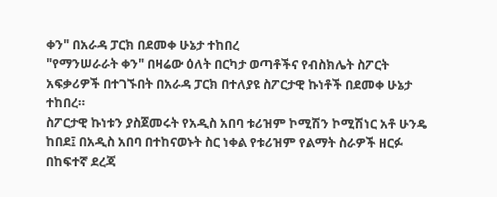ቀን" በአራዳ ፓርክ በደመቀ ሁኔታ ተከበረ
"የማንሠራራት ቀን" በዛሬው ዕለት በርካታ ወጣቶችና የብስክሌት ስፖርት አፍቃሪዎች በተገኙበት በአራዳ ፓርክ በተለያዩ ስፖርታዊ ኩነቶች በደመቀ ሁኔታ ተከበረ።
ስፖርታዊ ኩነቱን ያስጀመሩት የአዲስ አበባ ቱሪዝም ኮሚሽን ኮሚሽነር አቶ ሁንዴ ከበደ፤ በአዲስ አበባ በተከናወኑት ስር ነቀል የቱሪዝም የልማት ስራዎች ዘርፉ በከፍተኛ ደረጃ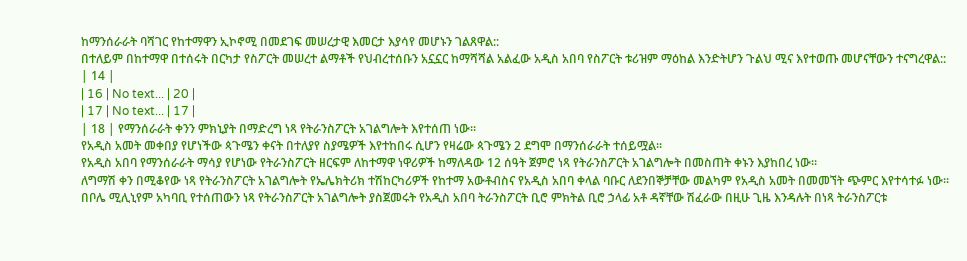ከማንሰራራት ባሻገር የከተማዋን ኢኮኖሚ በመደገፍ መሠረታዊ እመርታ እያሳየ መሆኑን ገልጸዋል::
በተለይም በከተማዋ በተሰሩት በርካታ የስፖርት መሠረተ ልማቶች የህብረተሰቡን አኗኗር ከማሻሻል አልፈው አዲስ አበባ የስፖርት ቱሪዝም ማዕከል እንድትሆን ጉልህ ሚና እየተወጡ መሆናቸውን ተናግረዋል:: | 14 |
| 16 | No text... | 20 |
| 17 | No text... | 17 |
| 18 | የማንሰራራት ቀንን ምክኒያት በማድረግ ነጻ የትራንስፖርት አገልግሎት እየተሰጠ ነው።
የአዲስ አመት መቀበያ የሆነችው ጳጉሜን ቀናት በተለያየ ስያሜዎች እየተከበሩ ሲሆን የዛሬው ጳጉሜን 2 ደግሞ በማንሰራራት ተሰይሟል።
የአዲስ አበባ የማንሰራራት ማሳያ የሆነው የትራንስፖርት ዘርፍም ለከተማዋ ነዋሪዎች ከማለዳው 12 ሰዓት ጀምሮ ነጻ የትራንስፖርት አገልግሎት በመስጠት ቀኑን እያከበረ ነው።
ለግማሽ ቀን በሚቆየው ነጻ የትራንስፖርት አገልግሎት የኤሌክትሪክ ተሽከርካሪዎች የከተማ አውቶብስና የአዲስ አበባ ቀላል ባቡር ለደንበኞቻቸው መልካም የአዲስ አመት በመመኘት ጭምር እየተሳተፉ ነው።
በቦሌ ሚሊኒየም አካባቢ የተሰጠውን ነጻ የትራንስፖርት አገልግሎት ያስጀመሩት የአዲስ አበባ ትራንስፖርት ቢሮ ምክትል ቢሮ ኃላፊ አቶ ዳኛቸው ሽፈራው በዚሁ ጊዜ እንዳሉት በነጻ ትራንስፖርቱ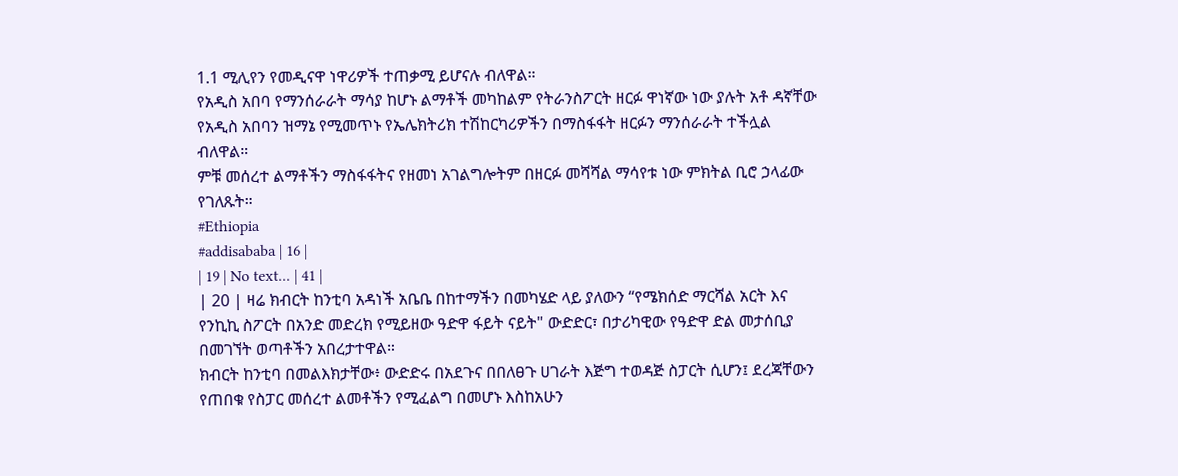1.1 ሚሊየን የመዲናዋ ነዋሪዎች ተጠቃሚ ይሆናሉ ብለዋል።
የአዲስ አበባ የማንሰራራት ማሳያ ከሆኑ ልማቶች መካከልም የትራንስፖርት ዘርፉ ዋነኛው ነው ያሉት አቶ ዳኛቸው የአዲስ አበባን ዝማኔ የሚመጥኑ የኤሌክትሪክ ተሽከርካሪዎችን በማስፋፋት ዘርፉን ማንሰራራት ተችሏል ብለዋል።
ምቹ መሰረተ ልማቶችን ማስፋፋትና የዘመነ አገልግሎትም በዘርፉ መሻሻል ማሳየቱ ነው ምክትል ቢሮ ኃላፊው የገለጹት።
#Ethiopia
#addisababa | 16 |
| 19 | No text... | 41 |
| 20 | ዛሬ ክብርት ከንቲባ አዳነች አቤቤ በከተማችን በመካሄድ ላይ ያለውን “የሜክሰድ ማርሻል አርት እና የንኪኪ ስፖርት በአንድ መድረክ የሚይዘው ዓድዋ ፋይት ናይት" ውድድር፣ በታሪካዊው የዓድዋ ድል መታሰቢያ በመገኘት ወጣቶችን አበረታተዋል።
ክብርት ከንቲባ በመልእክታቸው፥ ውድድሩ በአደጉና በበለፀጉ ሀገራት እጅግ ተወዳጅ ስፓርት ሲሆን፤ ደረጃቸውን የጠበቁ የስፓር መሰረተ ልመቶችን የሚፈልግ በመሆኑ እስከአሁን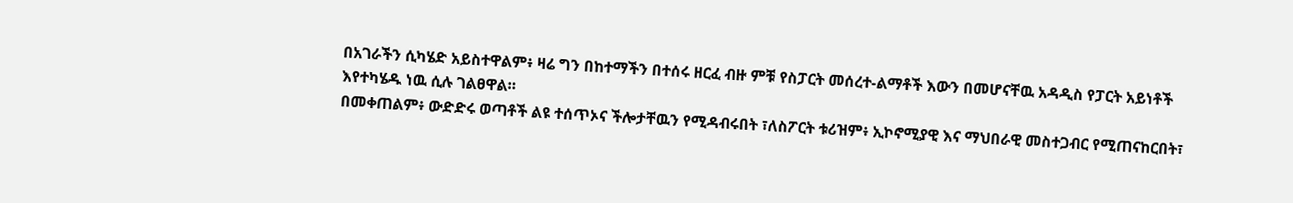በአገራችን ሲካሄድ አይስተዋልም፥ ዛሬ ግን በከተማችን በተሰሩ ዘርፈ ብዙ ምቹ የስፓርት መሰረተ-ልማቶች እውን በመሆናቸዉ አዳዲስ የፓርት አይነቶች እየተካሄዱ ነዉ ሲሉ ገልፀዋል።
በመቀጠልም፥ ውድድሩ ወጣቶች ልዩ ተሰጥኦና ችሎታቸዉን የሚዳብሩበት ፣ለስፖርት ቱሪዝም፥ ኢኮኖሚያዊ እና ማህበራዊ መስተጋብር የሚጠናከርበት፣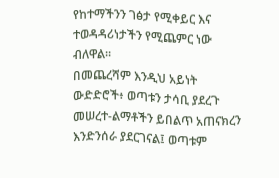የከተማችንን ገፅታ የሚቀይር እና ተወዳዳሪነታችን የሚጨምር ነው ብለዋል።
በመጨረሻም እንዲህ አይነት ውድድሮች፥ ወጣቱን ታሳቢ ያደረጉ መሠረተ-ልማቶችን ይበልጥ አጠናክረን እንድንሰራ ያደርገናል፤ ወጣቱም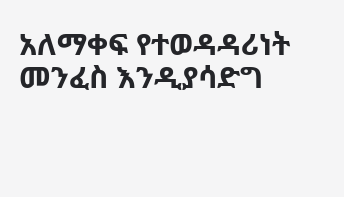አለማቀፍ የተወዳዳሪነት መንፈስ እንዲያሳድግ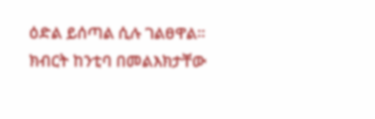ዕድል ይሰጣል ሲሉ ገልፀዋል።
ክብርት ከንቲባ በመልእክታቸው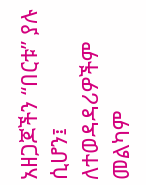አዘጋጆችን “በርቱ” ያሉ ሲሆን፤ ለተወዳዳሪዎችም መልካም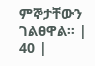ምኞታቸውን ገልፀዋል። | 40 |